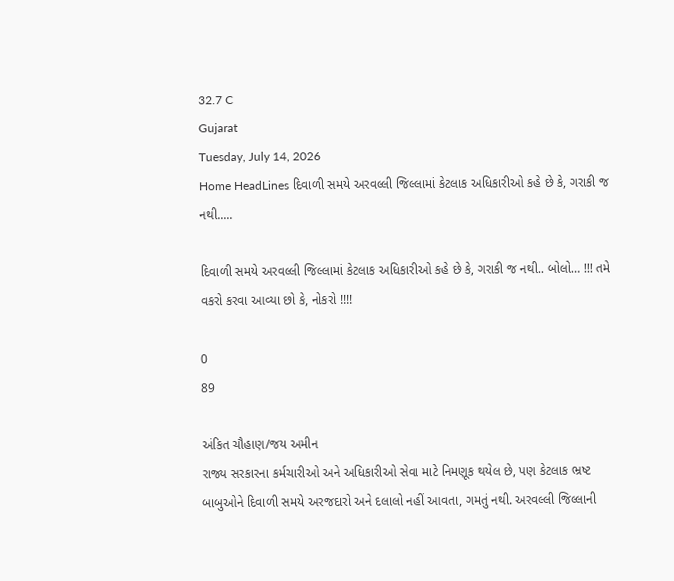32.7 C
Gujarat
Tuesday, July 14, 2026
Home HeadLines દિવાળી સમયે અરવલ્લી જિલ્લામાં કેટલાક અધિકારીઓ કહે છે કે, ગરાકી જ નથી.....

દિવાળી સમયે અરવલ્લી જિલ્લામાં કેટલાક અધિકારીઓ કહે છે કે, ગરાકી જ નથી.. બોલો… !!! તમે વકરો કરવા આવ્યા છો કે, નોકરો !!!!

0
89

અંકિત ચૌહાણ/જય અમીન
રાજ્ય સરકારના કર્મચારીઓ અને અધિકારીઓ સેવા માટે નિમણૂક થયેલ છે, પણ કેટલાક ભ્રષ્ટ બાબુઓને દિવાળી સમયે અરજદારો અને દલાલો નહીં આવતા, ગમતું નથી. અરવલ્લી જિલ્લાની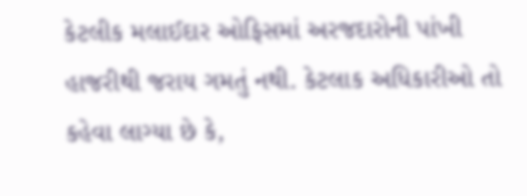કેટલીક મલાઈદાર ઓફિસમાં અરજદારોની પાંખી હાજરીથી જરાય ગમતું નથી. કેટલાક અધિકારીઓ તો કહેવા લાગ્યા છે કે,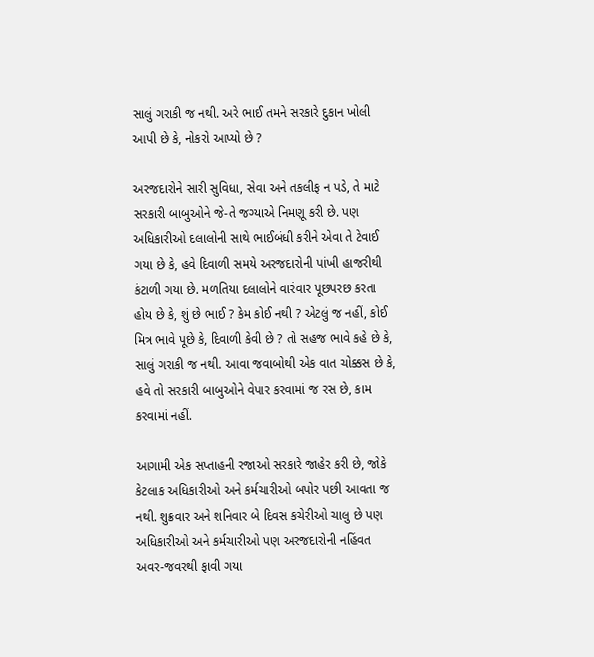સાલું ગરાકી જ નથી. અરે ભાઈ તમને સરકારે દુકાન ખોલી આપી છે કે, નોકરો આપ્યો છે ?

અરજદારોને સારી સુવિધા, સેવા અને તકલીફ ન પડે, તે માટે સરકારી બાબુઓને જે-તે જગ્યાએ નિમણૂ કરી છે. પણ અધિકારીઓ દલાલોની સાથે ભાઈબંધી કરીને એવા તે ટેવાઈ ગયા છે કે, હવે દિવાળી સમયે અરજદારોની પાંખી હાજરીથી કંટાળી ગયા છે. મળતિયા દલાલોને વારંવાર પૂછપરછ કરતા હોય છે કે, શું છે ભાઈ ? કેમ કોઈ નથી ? એટલું જ નહીં, કોઈ મિત્ર ભાવે પૂછે કે, દિવાળી કેવી છે ? તો સહજ ભાવે કહે છે કે, સાલું ગરાકી જ નથી. આવા જવાબોથી એક વાત ચોક્કસ છે કે, હવે તો સરકારી બાબુઓને વેપાર કરવામાં જ રસ છે, કામ કરવામાં નહીં.

આગામી એક સપ્તાહની રજાઓ સરકારે જાહેર કરી છે, જોકે કેટલાક અધિકારીઓ અને કર્મચારીઓ બપોર પછી આવતા જ નથી. શુક્રવાર અને શનિવાર બે દિવસ કચેરીઓ ચાલુ છે પણ અધિકારીઓ અને કર્મચારીઓ પણ અરજદારોની નહિંવત અવર-જવરથી ફાવી ગયા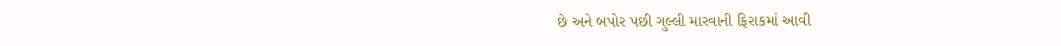છે અને બપોર પછી ગુલ્લી મારવાની ફિરાકમાં આવી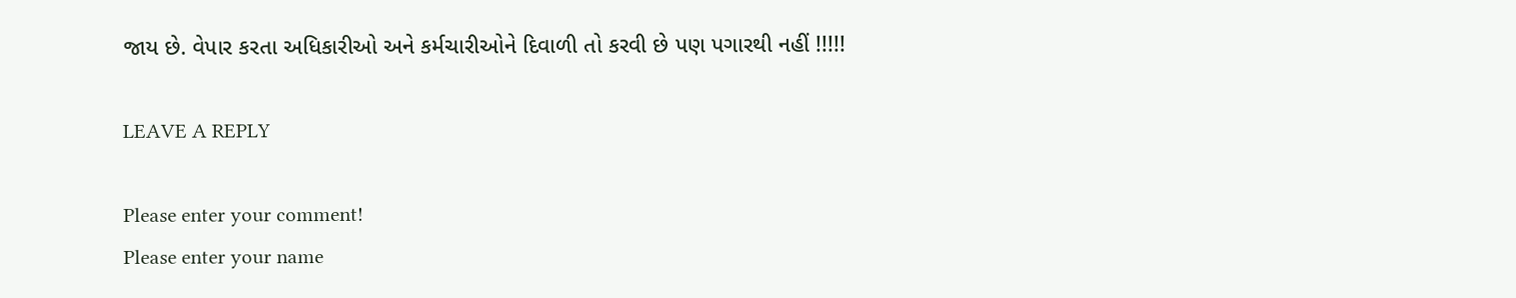જાય છે. વેપાર કરતા અધિકારીઓ અને કર્મચારીઓને દિવાળી તો કરવી છે પણ પગારથી નહીં !!!!!

LEAVE A REPLY

Please enter your comment!
Please enter your name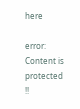here

error: Content is protected !!